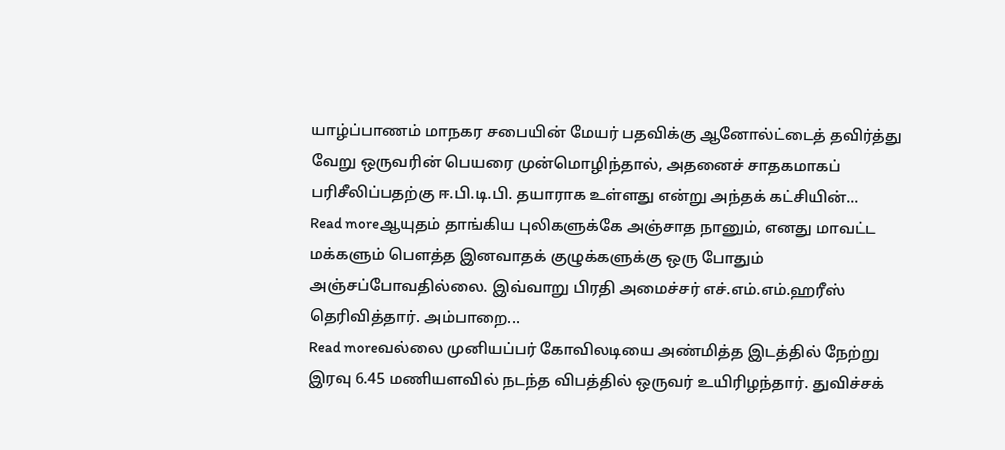யாழ்ப்பாணம் மாநகர சபையின் மேயர் பதவிக்கு ஆனோல்ட்டைத் தவிர்த்து வேறு ஒருவரின் பெயரை முன்மொழிந்தால், அதனைச் சாதகமாகப் பரிசீலிப்பதற்கு ஈ.பி.டி.பி. தயாராக உள்ளது என்று அந்தக் கட்சியின்...
Read moreஆயுதம் தாங்கிய புலிகளுக்கே அஞ்சாத நானும், எனது மாவட்ட மக்களும் பௌத்த இனவாதக் குழுக்களுக்கு ஒரு போதும் அஞ்சப்போவதில்லை. இவ்வாறு பிரதி அமைச்சர் எச்.எம்.எம்.ஹரீஸ் தெரிவித்தார். அம்பாறை...
Read moreவல்லை முனியப்பர் கோவிலடியை அண்மித்த இடத்தில் நேற்று இரவு 6.45 மணியளவில் நடந்த விபத்தில் ஒருவர் உயிரிழந்தார். துவிச்சக்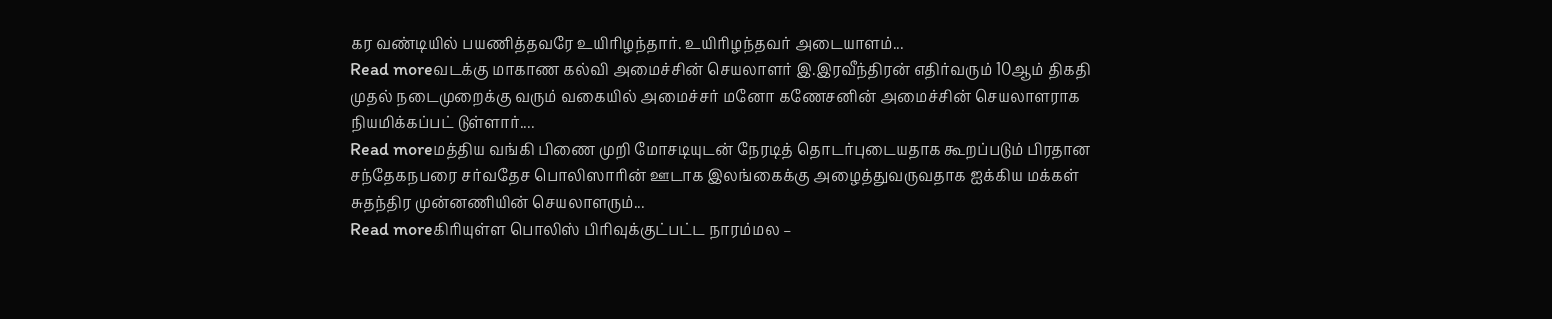கர வண்டியில் பயணித்தவரே உயிரிழந்தார். உயிரிழந்தவர் அடையாளம்...
Read moreவடக்கு மாகாண கல்வி அமைச்சின் செயலாளர் இ.இரவீந்திரன் எதிர்வரும் 10ஆம் திகதி முதல் நடைமுறைக்கு வரும் வகையில் அமைச்சர் மனோ கணேசனின் அமைச்சின் செயலாளராக நியமிக்கப்பட் டுள்ளார்....
Read moreமத்திய வங்கி பிணை முறி மோசடியுடன் நேரடித் தொடர்புடையதாக கூறப்படும் பிரதான சந்தேகநபரை சர்வதேச பொலிஸாரின் ஊடாக இலங்கைக்கு அழைத்துவருவதாக ஐக்கிய மக்கள் சுதந்திர முன்னணியின் செயலாளரும்...
Read moreகிரியுள்ள பொலிஸ் பிரிவுக்குட்பட்ட நாரம்மல –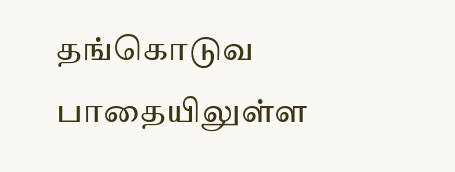தங்கொடுவ பாதையிலுள்ள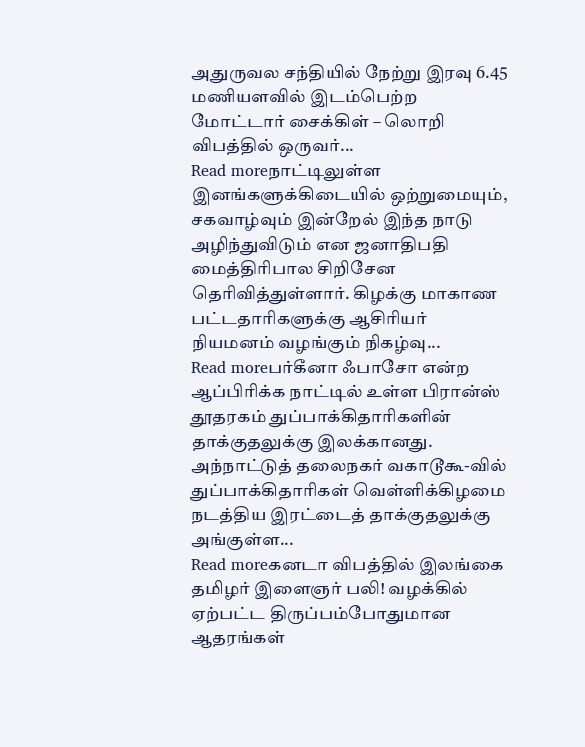அதுருவல சந்தியில் நேற்று இரவு 6.45 மணியளவில் இடம்பெற்ற மோட்டார் சைக்கிள் – லொறி விபத்தில் ஒருவர்...
Read moreநாட்டிலுள்ள இனங்களுக்கிடையில் ஒற்றுமையும், சகவாழ்வும் இன்றேல் இந்த நாடு அழிந்துவிடும் என ஜனாதிபதி மைத்திரிபால சிறிசேன தெரிவித்துள்ளார். கிழக்கு மாகாண பட்டதாரிகளுக்கு ஆசிரியர் நியமனம் வழங்கும் நிகழ்வு...
Read moreபர்கீனா ஃபாசோ என்ற ஆப்பிரிக்க நாட்டில் உள்ள பிரான்ஸ் தூதரகம் துப்பாக்கிதாரிகளின் தாக்குதலுக்கு இலக்கானது. அந்நாட்டுத் தலைநகர் வகாடூகூ-வில் துப்பாக்கிதாரிகள் வெள்ளிக்கிழமை நடத்திய இரட்டைத் தாக்குதலுக்கு அங்குள்ள...
Read moreகனடா விபத்தில் இலங்கை தமிழர் இளைஞர் பலி! வழக்கில் ஏற்பட்ட திருப்பம்போதுமான ஆதரங்கள்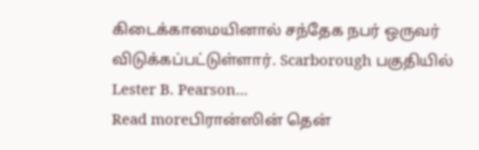கிடைக்காமையினால் சந்தேக நபர் ஒருவர் விடுக்கப்பட்டுள்ளார். Scarborough பகுதியில் Lester B. Pearson...
Read moreபிரான்ஸின் தென்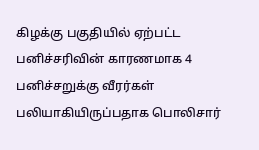கிழக்கு பகுதியில் ஏற்பட்ட பனிச்சரிவின் காரணமாக 4 பனிச்சறுக்கு வீரர்கள் பலியாகியிருப்பதாக பொலிசார்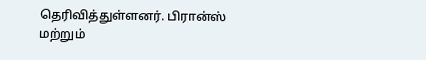தெரிவித்துள்ளனர். பிரான்ஸ் மற்றும்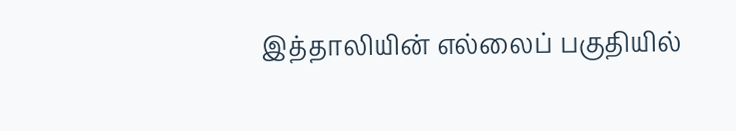இத்தாலியின் எல்லைப் பகுதியில்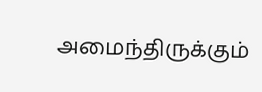அமைந்திருக்கும்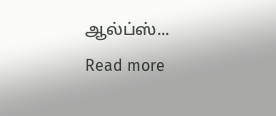ஆல்ப்ஸ்...
Read more